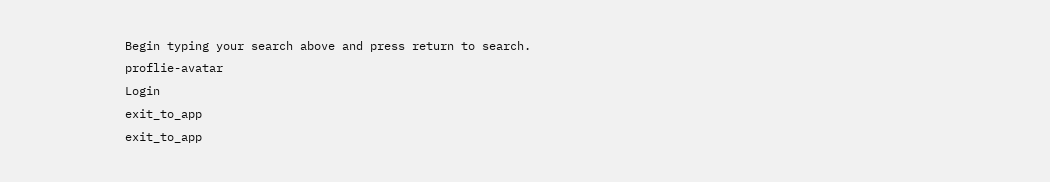Begin typing your search above and press return to search.
proflie-avatar
Login
exit_to_app
exit_to_app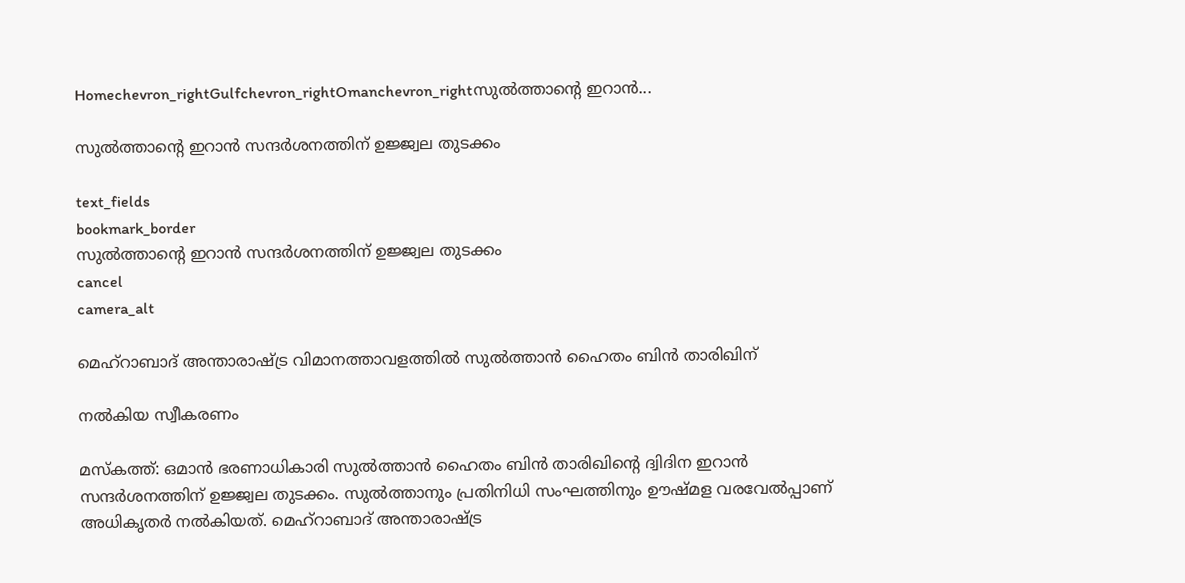Homechevron_rightGulfchevron_rightOmanchevron_rightസുൽത്താന്‍റെ ഇറാൻ...

സുൽത്താന്‍റെ ഇറാൻ സന്ദർശനത്തിന് ഉജ്ജ്വല തുടക്കം

text_fields
bookmark_border
സുൽത്താന്‍റെ ഇറാൻ സന്ദർശനത്തിന് ഉജ്ജ്വല തുടക്കം
cancel
camera_alt

മെഹ്‌റാബാദ് അന്താരാഷ്ട്ര വിമാനത്താവളത്തിൽ സുൽത്താൻ ഹൈതം ബിൻ താരിഖിന്

നൽകിയ സ്വീകരണം

മസ്കത്ത്: ഒമാൻ ഭരണാധികാരി സുൽത്താൻ ഹൈതം ബിൻ താരിഖിന്‍റെ ദ്വിദിന ഇറാൻ സന്ദർശനത്തിന് ഉജ്ജ്വല തുടക്കം. സുൽത്താനും പ്രതിനിധി സംഘത്തിനും ഊഷ്മള വരവേൽപ്പാണ് അധികൃതർ നൽകിയത്. മെഹ്‌റാബാദ് അന്താരാഷ്ട്ര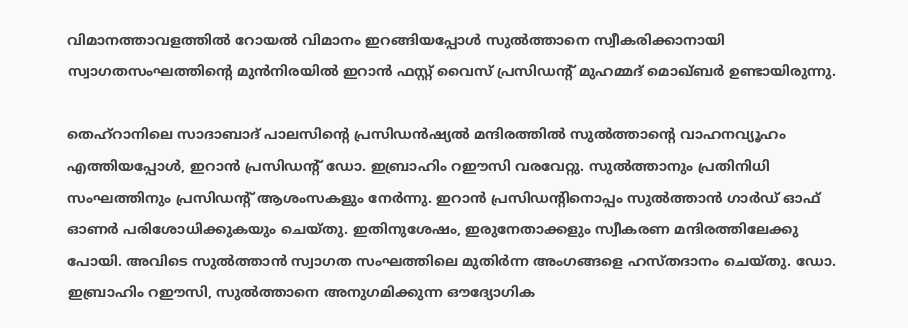വിമാനത്താവളത്തിൽ റോയൽ വിമാനം ഇറങ്ങിയപ്പോൾ സുൽത്താനെ സ്വീകരിക്കാനായി സ്വാഗതസംഘത്തിന്റെ മുൻനിരയിൽ ഇറാൻ ഫസ്റ്റ് വൈസ് പ്രസിഡന്റ് മുഹമ്മദ് മൊഖ്ബർ ഉണ്ടായിരുന്നു.

തെഹ്‌റാനിലെ സാദാബാദ് പാലസിന്റെ പ്രസിഡൻഷ്യൽ മന്ദിരത്തിൽ സുൽത്താന്റെ വാഹനവ്യൂഹം എത്തിയപ്പോൾ, ഇറാൻ പ്രസിഡന്റ് ഡോ. ഇബ്രാഹിം റഈസി വരവേറ്റു. സുൽത്താനും പ്രതിനിധി സംഘത്തിനും പ്രസിഡന്റ് ആശംസകളും നേർന്നു. ഇറാൻ പ്രസിഡന്റിനൊപ്പം സുൽത്താൻ ഗാർഡ് ഓഫ് ഓണർ പരിശോധിക്കുകയും ചെയ്തു. ഇതിനുശേഷം, ഇരുനേതാക്കളും സ്വീകരണ മന്ദിരത്തിലേക്കു പോയി. അവിടെ സുൽത്താൻ സ്വാഗത സംഘത്തിലെ മുതിർന്ന അംഗങ്ങളെ ഹസ്തദാനം ചെയ്തു. ഡോ. ഇബ്രാഹിം റഈസി, സുൽത്താനെ അനുഗമിക്കുന്ന ഔദ്യോഗിക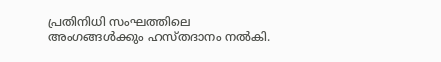പ്രതിനിധി സംഘത്തിലെ അംഗങ്ങൾക്കും ഹസ്തദാനം നൽകി.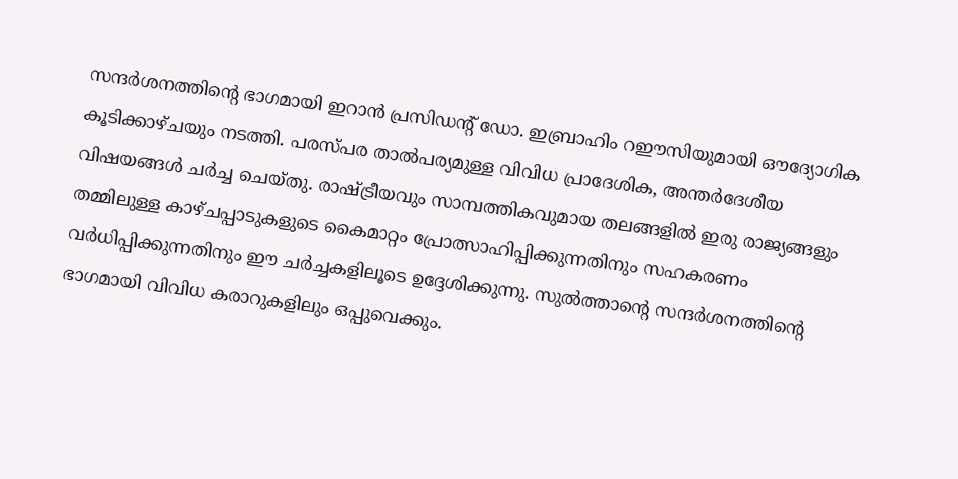സന്ദർശനത്തിന്‍റെ ഭാഗമായി ഇറാൻ പ്രസിഡന്റ് ഡോ. ഇബ്രാഹിം റഈസിയുമായി ഔദ്യോഗിക കൂടിക്കാഴ്ചയും നടത്തി. പരസ്‌പര താൽപര്യമുള്ള വിവിധ പ്രാദേശിക, അന്തർദേശീയ വിഷയങ്ങൾ ചർച്ച ചെയ്തു. രാഷ്ട്രീയവും സാമ്പത്തികവുമായ തലങ്ങളിൽ ഇരു രാജ്യങ്ങളും തമ്മിലുള്ള കാഴ്ചപ്പാടുകളുടെ കൈമാറ്റം പ്രോത്സാഹിപ്പിക്കുന്നതിനും സഹകരണം വർധിപ്പിക്കുന്നതിനും ഈ ചർച്ചകളിലൂടെ ഉദ്ദേശിക്കുന്നു. സുൽത്താന്‍റെ സന്ദർശനത്തിന്‍റെ ഭാഗമായി വിവിധ കരാറുകളിലും ഒപ്പുവെക്കും.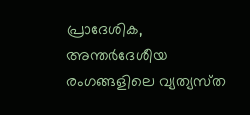പ്രാദേശിക, അന്തർദേശീയ രംഗങ്ങളിലെ വ്യത്യസ്‌ത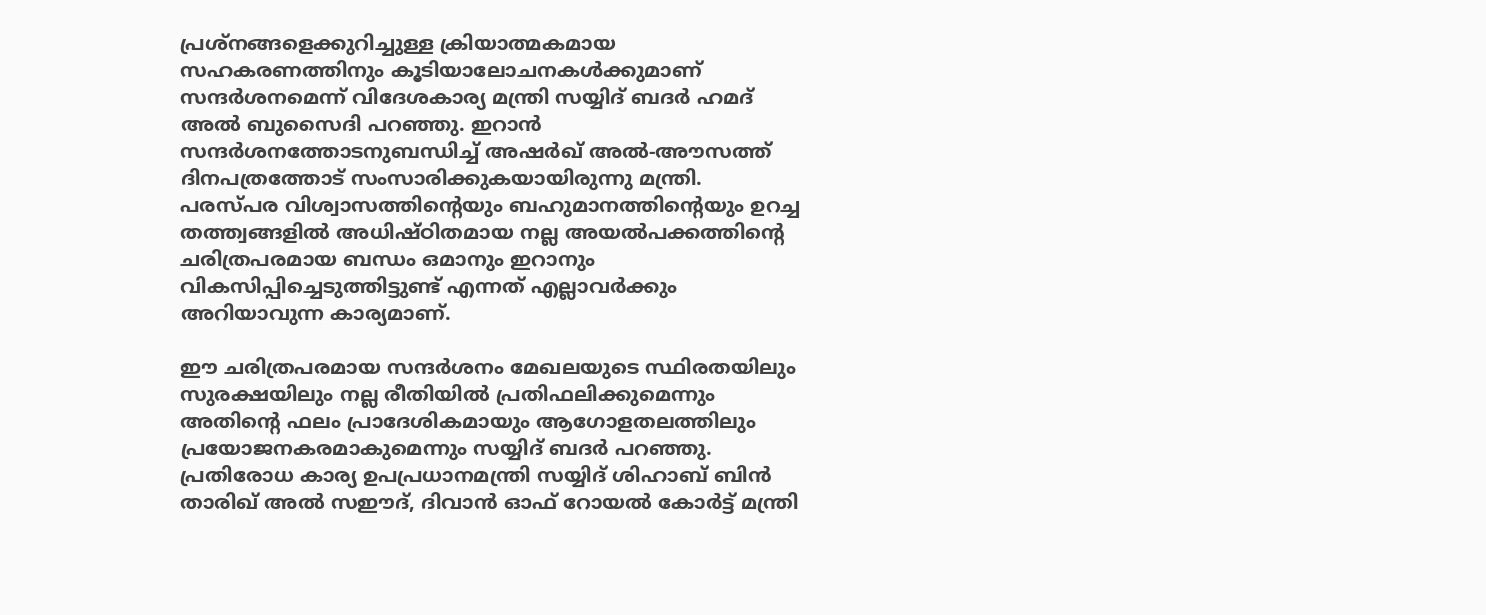പ്രശ്‌നങ്ങളെക്കുറിച്ചുള്ള ക്രിയാത്മകമായ സഹകരണത്തിനും കൂടിയാലോചനകൾക്കുമാണ് സന്ദർശനമെന്ന് വിദേശകാര്യ മന്ത്രി സയ്യിദ് ബദർ ഹമദ് അൽ ബുസൈദി പറഞ്ഞു. ഇറാൻ സന്ദർശനത്തോടനുബന്ധിച്ച് അഷർഖ് അൽ-അൗസത്ത് ദിനപത്രത്തോട് സംസാരിക്കുകയായിരുന്നു മന്ത്രി. പരസ്പര വിശ്വാസത്തിന്റെയും ബഹുമാനത്തിന്റെയും ഉറച്ച തത്ത്വങ്ങളിൽ അധിഷ്ഠിതമായ നല്ല അയൽപക്കത്തിന്റെ ചരിത്രപരമായ ബന്ധം ഒമാനും ഇറാനും വികസിപ്പിച്ചെടുത്തിട്ടുണ്ട് എന്നത് എല്ലാവർക്കും അറിയാവുന്ന കാര്യമാണ്.

ഈ ചരിത്രപരമായ സന്ദർശനം മേഖലയുടെ സ്ഥിരതയിലും സുരക്ഷയിലും നല്ല രീതിയിൽ പ്രതിഫലിക്കുമെന്നും അതിന്റെ ഫലം പ്രാദേശികമായും ആഗോളതലത്തിലും പ്രയോജനകരമാകുമെന്നും സയ്യിദ് ബദർ പറഞ്ഞു. പ്രതിരോധ കാര്യ ഉപപ്രധാനമന്ത്രി സയ്യിദ് ശിഹാബ് ബിൻ താരിഖ് അൽ സഈദ്, ദിവാൻ ഓഫ് റോയൽ കോർട്ട് മന്ത്രി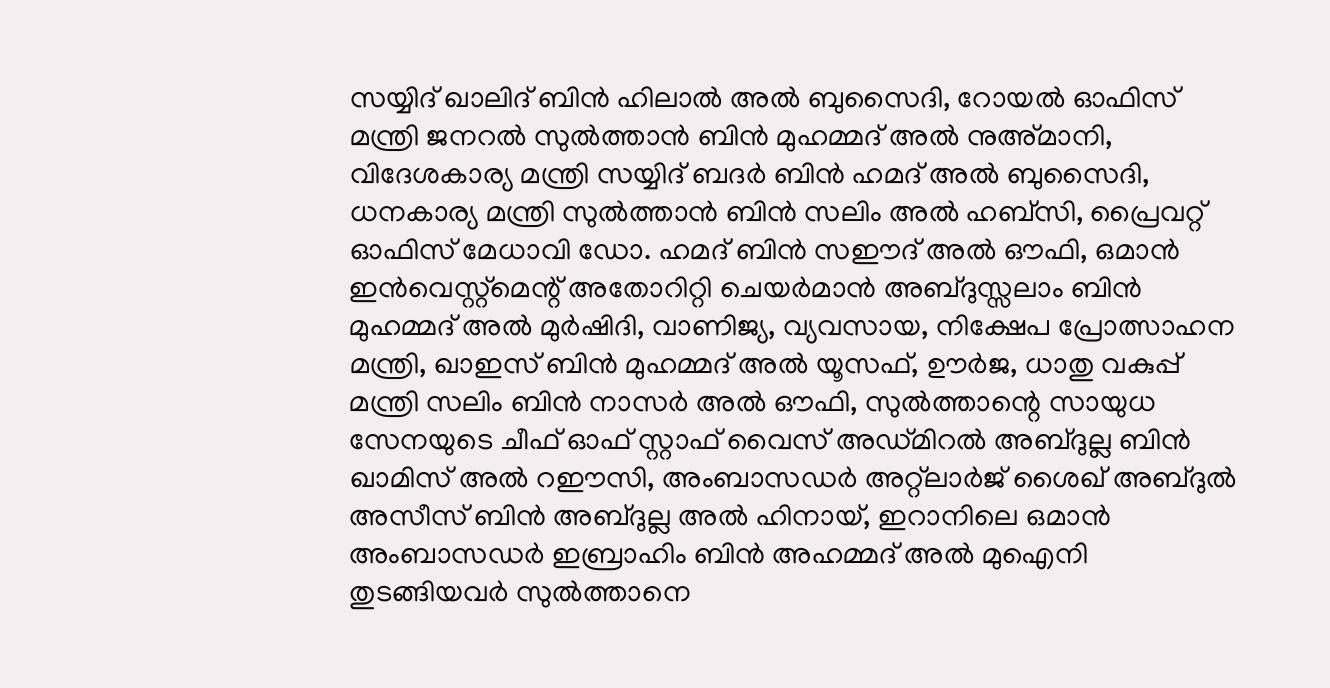സയ്യിദ് ഖാലിദ് ബിൻ ഹിലാൽ അൽ ബുസൈദി, റോയൽ ഓഫിസ് മന്ത്രി ജനറൽ സുൽത്താൻ ബിൻ മുഹമ്മദ് അൽ നുഅ്മാനി, വിദേശകാര്യ മന്ത്രി സയ്യിദ് ബദർ ബിൻ ഹമദ് അൽ ബുസൈദി, ധനകാര്യ മന്ത്രി സുൽത്താൻ ബിൻ സലിം അൽ ഹബ്സി, പ്രൈവറ്റ് ഓഫിസ് മേധാവി ഡോ. ഹമദ് ബിൻ സഈദ് അൽ ഔഫി, ഒമാൻ ഇൻവെസ്റ്റ്‌മെന്റ് അതോറിറ്റി ചെയർമാൻ അബ്ദുസ്സലാം ബിൻ മുഹമ്മദ് അൽ മുർഷിദി, വാണിജ്യ, വ്യവസായ, നിക്ഷേപ പ്രോത്സാഹന മന്ത്രി, ഖാഇസ് ബിൻ മുഹമ്മദ് അൽ യൂസഫ്, ഊർജ, ധാതു വകുപ്പ് മന്ത്രി സലിം ബിൻ നാസർ അൽ ഔഫി, സുൽത്താന്റെ സായുധ സേനയുടെ ചീഫ് ഓഫ് സ്റ്റാഫ് വൈസ് അഡ്മിറൽ അബ്ദുല്ല ബിൻ ഖാമിസ് അൽ റഈസി, അംബാസഡർ അറ്റ്ലാർജ് ശൈഖ് അബ്ദുൽ അസീസ് ബിൻ അബ്ദുല്ല അൽ ഹിനായ്, ഇറാനിലെ ഒമാൻ അംബാസഡർ ഇബ്രാഹിം ബിൻ അഹമ്മദ് അൽ മുഐനി തുടങ്ങിയവർ സുൽത്താനെ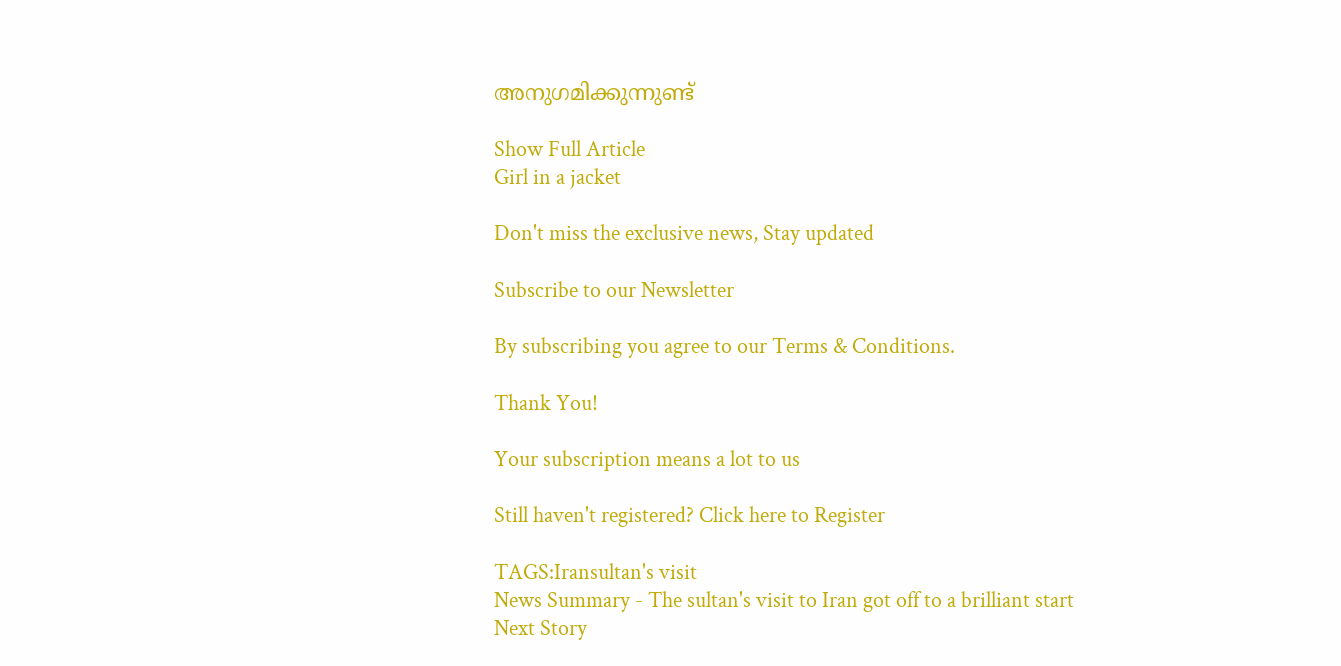അനുഗമിക്കുന്നുണ്ട്

Show Full Article
Girl in a jacket

Don't miss the exclusive news, Stay updated

Subscribe to our Newsletter

By subscribing you agree to our Terms & Conditions.

Thank You!

Your subscription means a lot to us

Still haven't registered? Click here to Register

TAGS:Iransultan's visit
News Summary - The sultan's visit to Iran got off to a brilliant start
Next Story